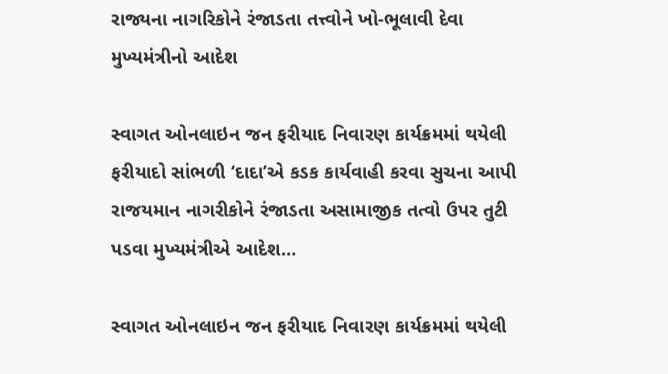રાજ્યના નાગરિકોને રંજાડતા તત્ત્વોને ખો-ભૂલાવી દેવા મુખ્યમંત્રીનો આદેશ

સ્વાગત ઓનલાઇન જન ફરીયાદ નિવારણ કાર્યક્રમમાં થયેલી ફરીયાદો સાંભળી ‘દાદા’એ કડક કાર્યવાહી કરવા સુચના આપી રાજયમાન નાગરીકોને રંજાડતા અસામાજીક તત્વો ઉપર તુટી પડવા મુખ્યમંત્રીએ આદેશ…

સ્વાગત ઓનલાઇન જન ફરીયાદ નિવારણ કાર્યક્રમમાં થયેલી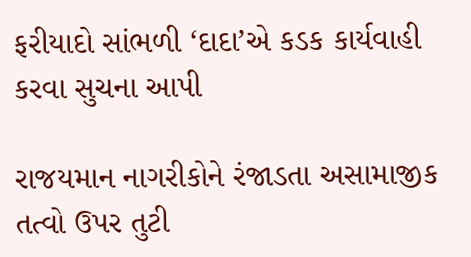ફરીયાદો સાંભળી ‘દાદા’એ કડક કાર્યવાહી કરવા સુચના આપી

રાજયમાન નાગરીકોને રંજાડતા અસામાજીક તત્વો ઉપર તુટી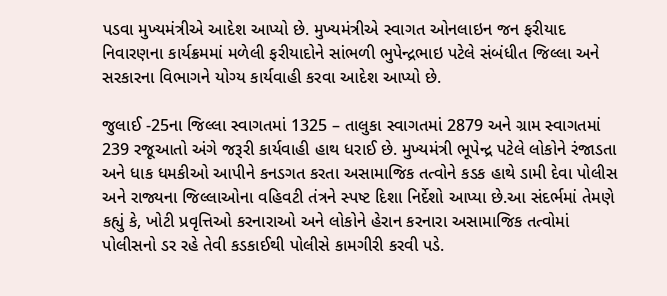પડવા મુખ્યમંત્રીએ આદેશ આપ્યો છે. મુખ્યમંત્રીએ સ્વાગત ઓનલાઇન જન ફરીયાદ નિવારણના કાર્યક્રમમાં મળેલી ફરીયાદોને સાંભળી ભુપેન્દ્રભાઇ પટેલે સંબંધીત જિલ્લા અને સરકારના વિભાગને યોગ્ય કાર્યવાહી કરવા આદેશ આપ્યો છે.

જુલાઈ -25ના જિલ્લા સ્વાગતમાં 1325 – તાલુકા સ્વાગતમાં 2879 અને ગ્રામ સ્વાગતમાં 239 રજૂઆતો અંગે જરૂરી કાર્યવાહી હાથ ધરાઈ છે. મુખ્યમંત્રી ભૂપેન્દ્ર પટેલે લોકોને રંજાડતા અને ધાક ધમકીઓ આપીને કનડગત કરતા અસામાજિક તત્વોને કડક હાથે ડામી દેવા પોલીસ અને રાજ્યના જિલ્લાઓના વહિવટી તંત્રને સ્પષ્ટ દિશા નિર્દેશો આપ્યા છે.આ સંદર્ભમાં તેમણે કહ્યું કે, ખોટી પ્રવૃત્તિઓ કરનારાઓ અને લોકોને હેરાન કરનારા અસામાજિક તત્વોમાં પોલીસનો ડર રહે તેવી કડકાઈથી પોલીસે કામગીરી કરવી પડે.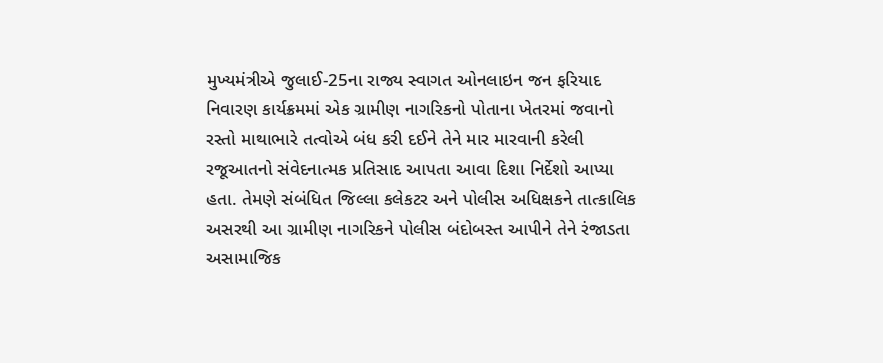મુખ્યમંત્રીએ જુલાઈ-25ના રાજ્ય સ્વાગત ઓનલાઇન જન ફરિયાદ નિવારણ કાર્યક્રમમાં એક ગ્રામીણ નાગરિકનો પોતાના ખેતરમાં જવાનો રસ્તો માથાભારે તત્વોએ બંધ કરી દઈને તેને માર મારવાની કરેલી રજૂઆતનો સંવેદનાત્મક પ્રતિસાદ આપતા આવા દિશા નિર્દેશો આપ્યા હતા. તેમણે સંબંધિત જિલ્લા કલેકટર અને પોલીસ અધિક્ષકને તાત્કાલિક અસરથી આ ગ્રામીણ નાગરિકને પોલીસ બંદોબસ્ત આપીને તેને રંજાડતા અસામાજિક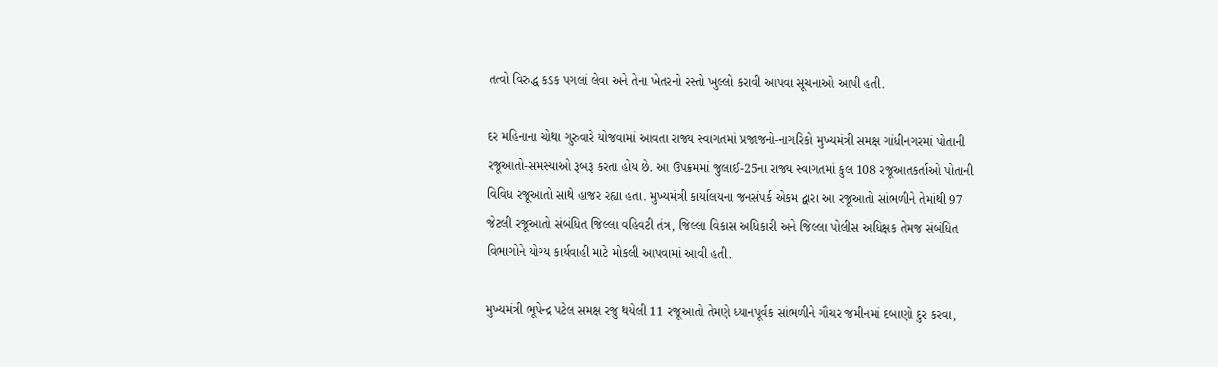તત્વો વિરુદ્ધ કડક પગલાં લેવા અને તેના ખેતરનો રસ્તો ખુલ્લો કરાવી આપવા સૂચનાઓ આપી હતી.

દર મહિનાના ચોથા ગુરુવારે યોજવામાં આવતા રાજ્ય સ્વાગતમાં પ્રજાજનો-નાગરિકો મુખ્યમંત્રી સમક્ષ ગાંધીનગરમાં પોતાની રજૂઆતો-સમસ્યાઓ રૂબરૂ કરતા હોય છે. આ ઉપક્રમમાં જુલાઈ-25ના રાજ્ય સ્વાગતમાં કુલ 108 રજૂઆતકર્તાઓ પોતાની વિવિધ રજૂઆતો સાથે હાજર રહ્યા હતા. મુખ્યમંત્રી કાર્યાલયના જનસંપર્ક એકમ દ્વારા આ રજૂઆતો સાંભળીને તેમાંથી 97 જેટલી રજૂઆતો સંબંધિત જિલ્લા વહિવટી તંત્ર, જિલ્લા વિકાસ અધિકારી અને જિલ્લા પોલીસ અધિક્ષક તેમજ સંબંધિત વિભાગોને યોગ્ય કાર્યવાહી માટે મોકલી આપવામાં આવી હતી.

મુખ્યમંત્રી ભૂપેન્દ્ર પટેલ સમક્ષ રજુ થયેલી 11 રજૂઆતો તેમણે ધ્યાનપૂર્વક સાંભળીને ગૌચર જમીનમાં દબાણો દુર કરવા,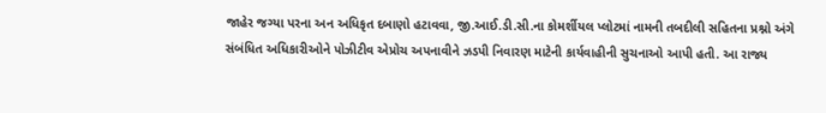જાહેર જગ્યા પરના અન અધિકૃત દબાણો હટાવવા, જી.આઈ.ડી.સી.ના કોમર્શીયલ પ્લોટમાં નામની તબદીલી સહિતના પ્રશ્નો અંગે સંબંધિત અધિકારીઓને પોઝીટીવ એપ્રોચ અપનાવીને ઝડપી નિવારણ માટેની કાર્યવાહીની સુચનાઓ આપી હતી. આ રાજ્ય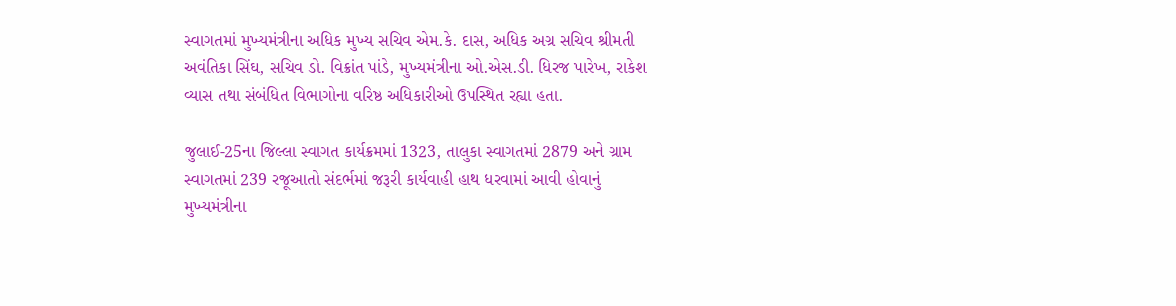સ્વાગતમાં મુખ્યમંત્રીના અધિક મુખ્ય સચિવ એમ.કે. દાસ, અધિક અગ્ર સચિવ શ્રીમતી અવંતિકા સિંઘ, સચિવ ડો. વિક્રાંત પાંડે, મુખ્યમંત્રીના ઓ.એસ.ડી. ધિરજ પારેખ, રાકેશ વ્યાસ તથા સંબંધિત વિભાગોના વરિષ્ઠ અધિકારીઓ ઉપસ્થિત રહ્યા હતા.

જુલાઈ-25ના જિલ્લા સ્વાગત કાર્યક્રમમાં 1323, તાલુકા સ્વાગતમાં 2879 અને ગ્રામ સ્વાગતમાં 239 રજૂઆતો સંદર્ભમાં જરૂરી કાર્યવાહી હાથ ધરવામાં આવી હોવાનું મુખ્યમંત્રીના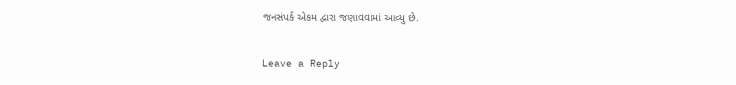જનસંપર્ક એકમ દ્વારા જણાવવામાં આવ્યુ છે.

Leave a Reply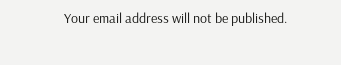Your email address will not be published.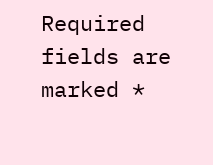Required fields are marked *